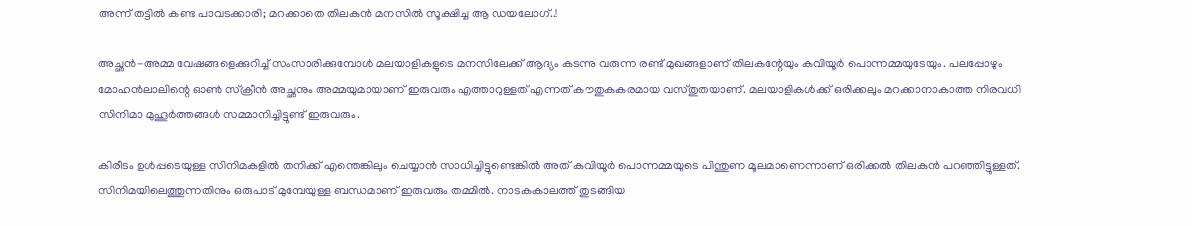അന്ന് തട്ടില്‍ കണ്ട പാവടക്കാരി; മറക്കാതെ തിലകന്‍ മനസില്‍ സൂക്ഷിച്ച ആ ഡയലോഗ്..!

അച്ഛന്‍-അമ്മ വേഷങ്ങളെക്കുറിച്ച് സംസാരിക്കുമ്പോള്‍ മലയാളികളുടെ മനസിലേക്ക് ആദ്യം കടന്നു വരുന്ന രണ്ട് മുഖങ്ങളാണ് തിലകന്റേയും കവിയൂര്‍ പൊന്നമ്മയുടേയും. പലപ്പോഴും മോഹന്‍ലാലിന്റെ ഓണ്‍ സ്‌ക്രീന്‍ അച്ഛനും അമ്മയുമായാണ് ഇരുവരും എത്താറുള്ളത് എന്നത് കൗതുകകരമായ വസ്തുതയാണ്. മലയാളികള്‍ക്ക് ഒരിക്കലും മറക്കാനാകാത്ത നിരവധി സിനിമാ മുഹൂര്‍ത്തങ്ങള്‍ സമ്മാനിച്ചിട്ടുണ്ട് ഇരുവരും.

കിരീടം ഉള്‍പ്പടെയുള്ള സിനിമകളില്‍ തനിക്ക് എന്തെങ്കിലും ചെയ്യാന്‍ സാധിച്ചിട്ടുണ്ടെങ്കില്‍ അത് കവിയൂര്‍ പൊന്നമ്മയുടെ പിന്തുണ മൂലമാണെന്നാണ് ഒരിക്കല്‍ തിലകന്‍ പറഞ്ഞിട്ടുള്ളത്. സിനിമയിലെത്തുന്നതിനും ഒരുപാട് മുമ്പേയുള്ള ബന്ധമാണ് ഇരുവരും തമ്മില്‍. നാടകകാലത്ത് തുടങ്ങിയ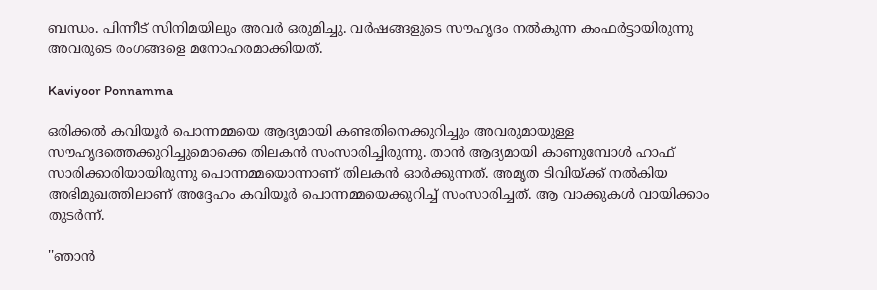ബന്ധം. പിന്നീട് സിനിമയിലും അവര്‍ ഒരുമിച്ചു. വര്‍ഷങ്ങളുടെ സൗഹൃദം നല്‍കുന്ന കംഫര്‍ട്ടായിരുന്നു അവരുടെ രംഗങ്ങളെ മനോഹരമാക്കിയത്.

Kaviyoor Ponnamma

ഒരിക്കല്‍ കവിയൂര്‍ പൊന്നമ്മയെ ആദ്യമായി കണ്ടതിനെക്കുറിച്ചും അവരുമായുള്ള സൗഹൃദത്തെക്കുറിച്ചുമൊക്കെ തിലകന്‍ സംസാരിച്ചിരുന്നു. താന്‍ ആദ്യമായി കാണുമ്പോള്‍ ഹാഫ് സാരിക്കാരിയായിരുന്നു പൊന്നമ്മയൊന്നാണ് തിലകന്‍ ഓര്‍ക്കുന്നത്. അമൃത ടിവിയ്ക്ക് നല്‍കിയ അഭിമുഖത്തിലാണ് അദ്ദേഹം കവിയൂര്‍ പൊന്നമ്മയെക്കുറിച്ച് സംസാരിച്ചത്. ആ വാക്കുകള്‍ വായിക്കാം തുടര്‍ന്ന്.

''ഞാന്‍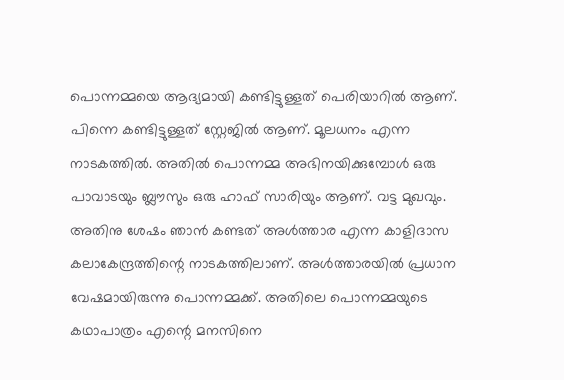പൊന്നമ്മയെ ആദ്യമായി കണ്ടിട്ടുള്ളത് പെരിയാറില്‍ ആണ്. പിന്നെ കണ്ടിട്ടുള്ളത് സ്റ്റേജില്‍ ആണ്. മൂലധനം എന്ന നാടകത്തില്‍. അതില്‍ പൊന്നമ്മ അഭിനയിക്കുമ്പോള്‍ ഒരു പാവാടയും ബ്ലൗസും ഒരു ഹാഫ് സാരിയും ആണ്. വട്ട മുഖവും. അതിനു ശേഷം ഞാന്‍ കണ്ടത് അള്‍ത്താര എന്ന കാളിദാസ കലാകേന്ദ്രത്തിന്റെ നാടകത്തിലാണ്. അള്‍ത്താരയില്‍ പ്രധാന വേഷമായിരുന്നു പൊന്നമ്മക്ക്. അതിലെ പൊന്നമ്മയുടെ കഥാപാത്രം എന്റെ മനസിനെ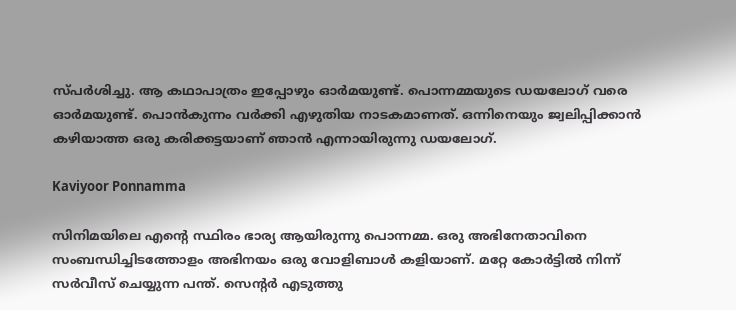സ്പര്‍ശിച്ചു. ആ കഥാപാത്രം ഇപ്പോഴും ഓര്‍മയുണ്ട്. പൊന്നമ്മയുടെ ഡയലോഗ് വരെ ഓര്‍മയുണ്ട്. പൊന്‍കുന്നം വര്‍ക്കി എഴുതിയ നാടകമാണത്. ഒന്നിനെയും ജ്വലിപ്പിക്കാന്‍ കഴിയാത്ത ഒരു കരിക്കട്ടയാണ് ഞാന്‍ എന്നായിരുന്നു ഡയലോഗ്.

Kaviyoor Ponnamma

സിനിമയിലെ എന്റെ സ്ഥിരം ഭാര്യ ആയിരുന്നു പൊന്നമ്മ. ഒരു അഭിനേതാവിനെ സംബന്ധിച്ചിടത്തോളം അഭിനയം ഒരു വോളിബാള്‍ കളിയാണ്. മറ്റേ കോര്‍ട്ടില്‍ നിന്ന് സര്‍വീസ് ചെയ്യുന്ന പന്ത്. സെന്റര്‍ എടുത്തു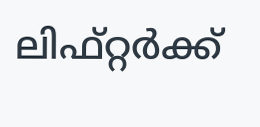ലിഫ്റ്റര്‍ക്ക്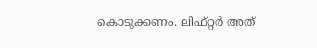കൊടുക്കണം. ലിഫ്റ്റര്‍ അത്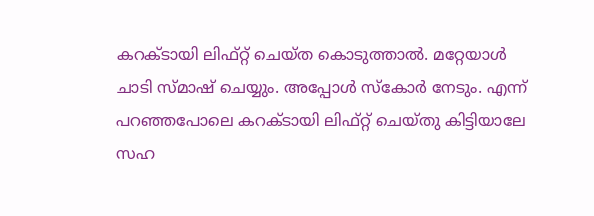കറക്ടായി ലിഫ്റ്റ് ചെയ്ത കൊടുത്താല്‍. മറ്റേയാള്‍ ചാടി സ്മാഷ് ചെയ്യും. അപ്പോള്‍ സ്‌കോര്‍ നേടും. എന്ന് പറഞ്ഞപോലെ കറക്ടായി ലിഫ്റ്റ് ചെയ്തു കിട്ടിയാലേ സഹ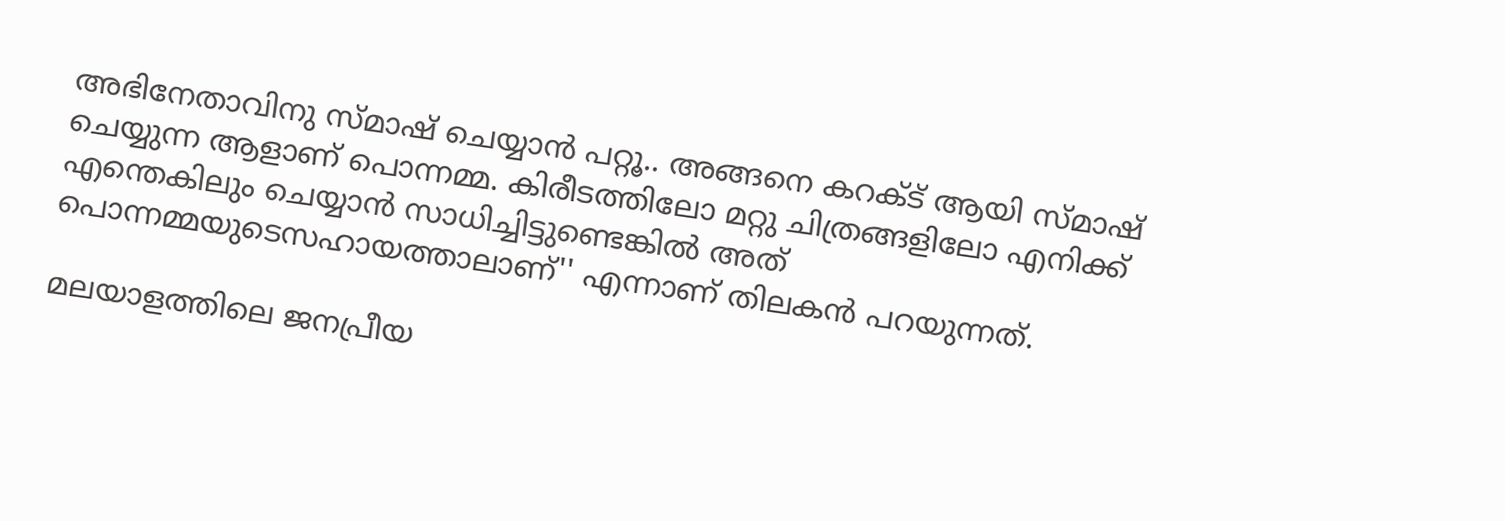അഭിനേതാവിനു സ്മാഷ് ചെയ്യാന്‍ പറ്റൂ.. അങ്ങനെ കറക്ട് ആയി സ്മാഷ് ചെയ്യുന്ന ആളാണ് പൊന്നമ്മ. കിരീടത്തിലോ മറ്റു ചിത്രങ്ങളിലോ എനിക്ക് എന്തെകിലും ചെയ്യാന്‍ സാധിച്ചിട്ടുണ്ടെങ്കില്‍ അത് പൊന്നമ്മയുടെസഹായത്താലാണ്'' എന്നാണ് തിലകന്‍ പറയുന്നത്.

മലയാളത്തിലെ ജനപ്രീയ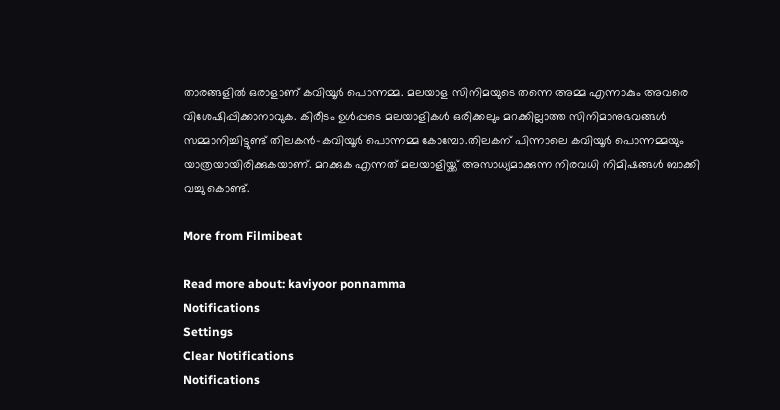താരങ്ങളില്‍ ഒരാളാണ് കവിയൂര്‍ പൊന്നമ്മ. മലയാള സിനിമയുടെ തന്നെ അമ്മ എന്നാകും അവരെ വിശേഷിപ്പിക്കാനാവുക. കിരീടം ഉള്‍പ്പടെ മലയാളികള്‍ ഒരിക്കലും മറക്കില്ലാത്ത സിനിമാനുഭവങ്ങള്‍ സമ്മാനിച്ചിട്ടുണ്ട് തിലകന്‍-കവിയൂര്‍ പൊന്നമ്മ കോമ്പോ.തിലകന് പിന്നാലെ കവിയൂർ പൊന്നമ്മയും യാത്രയായിരിക്കുകയാണ്. മറക്കുക എന്നത് മലയാളിയ്ക്ക് അസാധ്യമാക്കുന്ന നിരവധി നിമിഷങ്ങള്‍ ബാക്കി വച്ചു കൊണ്ട്.

More from Filmibeat

Read more about: kaviyoor ponnamma
Notifications
Settings
Clear Notifications
Notifications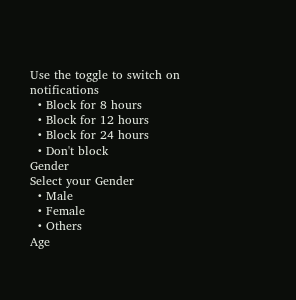Use the toggle to switch on notifications
  • Block for 8 hours
  • Block for 12 hours
  • Block for 24 hours
  • Don't block
Gender
Select your Gender
  • Male
  • Female
  • Others
Age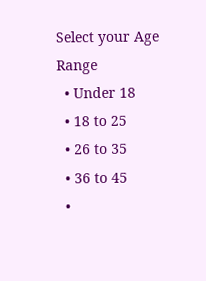Select your Age Range
  • Under 18
  • 18 to 25
  • 26 to 35
  • 36 to 45
  •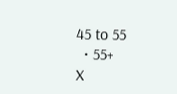45 to 55
  • 55+
X